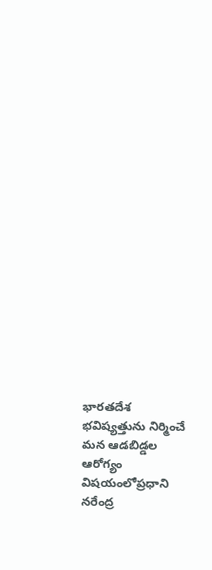భారతదేశ భవిష్యత్తును నిర్మించే మన ఆడబిడ్డల ఆరోగ్యం విషయంలోప్రధాని నరేంద్ర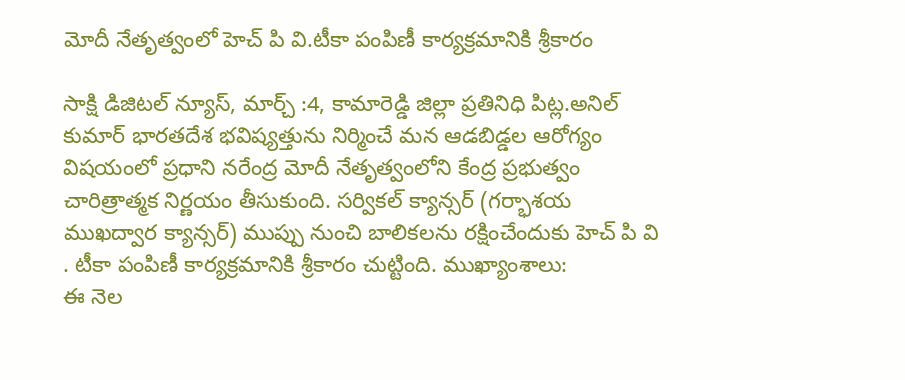మోదీ నేతృత్వంలో హెచ్ పి వి.టీకా పంపిణీ కార్యక్రమానికి శ్రీకారం

సాక్షి డిజిటల్ న్యూస్, మార్చ్ :4, కామారెడ్డి జిల్లా ప్రతినిధి పిట్ల.అనిల్ కుమార్ భారతదేశ భవిష్యత్తును నిర్మించే మన ఆడబిడ్డల ఆరోగ్యం విషయంలో ప్రధాని నరేంద్ర మోదీ నేతృత్వంలోని కేంద్ర ప్రభుత్వం చారిత్రాత్మక నిర్ణయం తీసుకుంది. సర్వికల్ క్యాన్సర్ (గర్భాశయ ముఖద్వార క్యాన్సర్) ముప్పు నుంచి బాలికలను రక్షించేందుకు హెచ్ పి వి . టీకా పంపిణీ కార్యక్రమానికి శ్రీకారం చుట్టింది. ముఖ్యాంశాలు:
ఈ నెల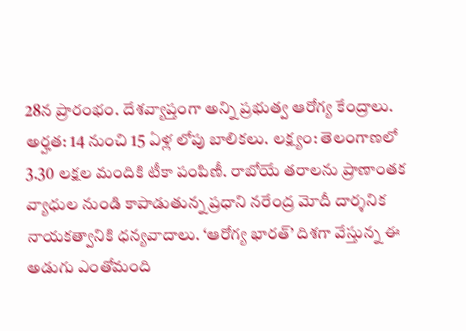28న ప్రారంభం. దేశవ్యాప్తంగా అన్ని ప్రభుత్వ ఆరోగ్య కేంద్రాలు. అర్హత: 14 నుంచి 15 ఏళ్ల లోపు బాలికలు. లక్ష్యం: తెలంగాణలో 3.30 లక్షల మందికి టీకా పంపిణీ. రాబోయే తరాలను ప్రాణాంతక వ్యాధుల నుండి కాపాడుతున్న ప్రధాని నరేంద్ర మోదీ దార్శనిక నాయకత్వానికి ధన్యవాదాలు. ‘ఆరోగ్య భారత్’ దిశగా వేస్తున్న ఈ అడుగు ఎంతోమంది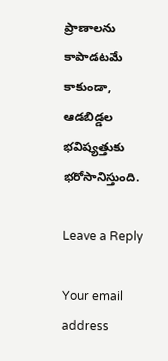ప్రాణాలను కాపాడటమే కాకుండా, ఆడబిడ్డల భవిష్యత్తుకు భరోసానిస్తుంది.

Leave a Reply

Your email address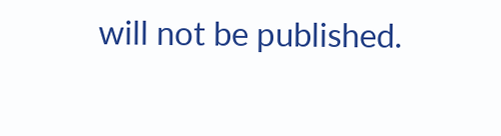will not be published.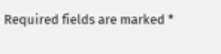Required fields are marked *